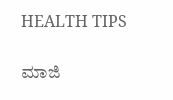HEALTH TIPS

ಮಾಜಿ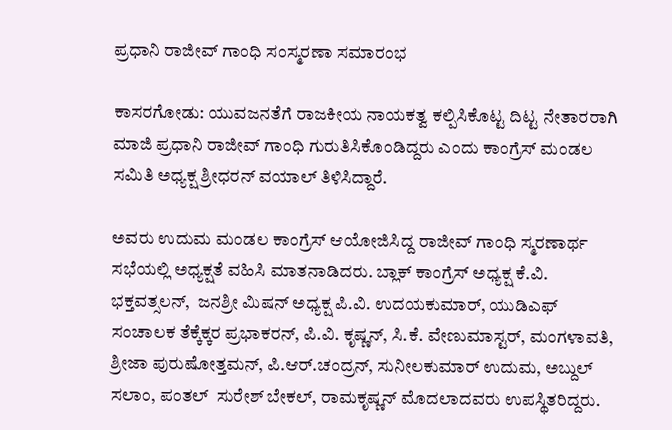ಪ್ರಧಾನಿ ರಾಜೀವ್ ಗಾಂಧಿ ಸಂಸ್ಮರಣಾ ಸಮಾರಂಭ

ಕಾಸರಗೋಡು: ಯುವಜನತೆಗೆ ರಾಜಕೀಯ ನಾಯಕತ್ವ ಕಲ್ಪಿಸಿಕೊಟ್ಟ ದಿಟ್ಟ ನೇತಾರರಾಗಿ ಮಾಜಿ ಪ್ರಧಾನಿ ರಾಜೀವ್ ಗಾಂಧಿ ಗುರುತಿಸಿಕೊಂಡಿದ್ದರು ಎಂದು ಕಾಂಗ್ರೆಸ್ ಮಂಡಲ ಸಮಿತಿ ಅಧ್ಯಕ್ಷ ಶ್ರೀಧರನ್ ವಯಾಲ್ ತಿಳಿಸಿದ್ದಾರೆ.

ಅವರು ಉದುಮ ಮಂಡಲ ಕಾಂಗ್ರೆಸ್ ಆಯೋಜಿಸಿದ್ದ ರಾಜೀವ್ ಗಾಂಧಿ ಸ್ಮರಣಾರ್ಥ ಸಭೆಯಲ್ಲಿ ಅಧ್ಯಕ್ಷತೆ ವಹಿಸಿ ಮಾತನಾಡಿದರು. ಬ್ಲಾಕ್ ಕಾಂಗ್ರೆಸ್ ಅಧ್ಯಕ್ಷ ಕೆ.ವಿ. ಭಕ್ತವತ್ಸಲನ್,  ಜನಶ್ರೀ ಮಿಷನ್ ಅಧ್ಯಕ್ಷ ಪಿ.ವಿ. ಉದಯಕುಮಾರ್, ಯುಡಿಎಫ್ ಸಂಚಾಲಕ ತೆಕ್ಕೆಕ್ಕರ ಪ್ರಭಾಕರನ್, ಪಿ.ವಿ. ಕೃಷ್ಣನ್, ಸಿ.ಕೆ. ವೇಣುಮಾಸ್ಟರ್, ಮಂಗಳಾವತಿ, ಶ್ರೀಜಾ ಪುರುಷೋತ್ತಮನ್, ಪಿ.ಆರ್.ಚಂದ್ರನ್, ಸುನೀಲಕುಮಾರ್ ಉದುಮ, ಅಬ್ದುಲ್ ಸಲಾಂ, ಪಂತಲ್  ಸುರೇಶ್ ಬೇಕಲ್, ರಾಮಕೃಷ್ಣನ್ ಮೊದಲಾದವರು ಉಪಸ್ಥಿತರಿದ್ದರು.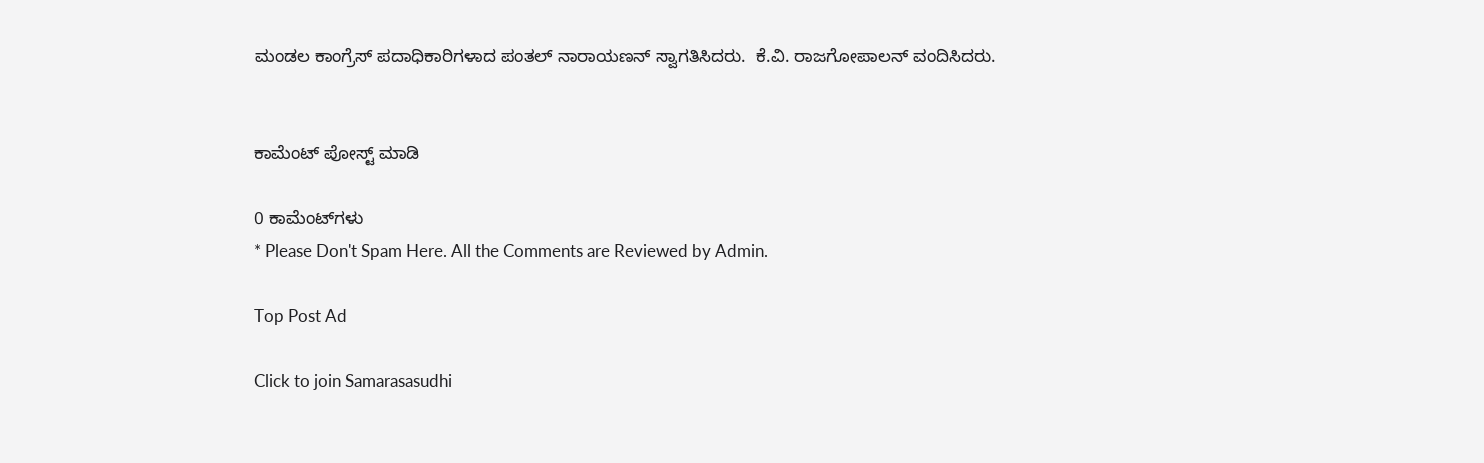ಮಂಡಲ ಕಾಂಗ್ರೆಸ್ ಪದಾಧಿಕಾರಿಗಳಾದ ಪಂತಲ್ ನಾರಾಯಣನ್ ಸ್ವಾಗತಿಸಿದರು.  ಕೆ.ವಿ. ರಾಜಗೋಪಾಲನ್ ವಂದಿಸಿದರು.


ಕಾಮೆಂಟ್‌‌ ಪೋಸ್ಟ್‌ ಮಾಡಿ

0 ಕಾಮೆಂಟ್‌ಗಳು
* Please Don't Spam Here. All the Comments are Reviewed by Admin.

Top Post Ad

Click to join Samarasasudhi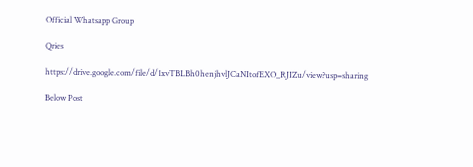Official Whatsapp Group

Qries

https://drive.google.com/file/d/1xvTBLBh0henjhvlJCaNItofEXO_RJIZu/view?usp=sharing

Below Post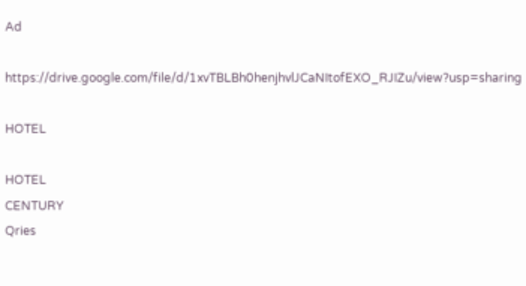Ad

https://drive.google.com/file/d/1xvTBLBh0henjhvlJCaNItofEXO_RJIZu/view?usp=sharing

HOTEL

HOTEL
CENTURY
Qries